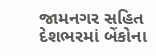જામનગર સહિત દેશભરમાં બેંકોના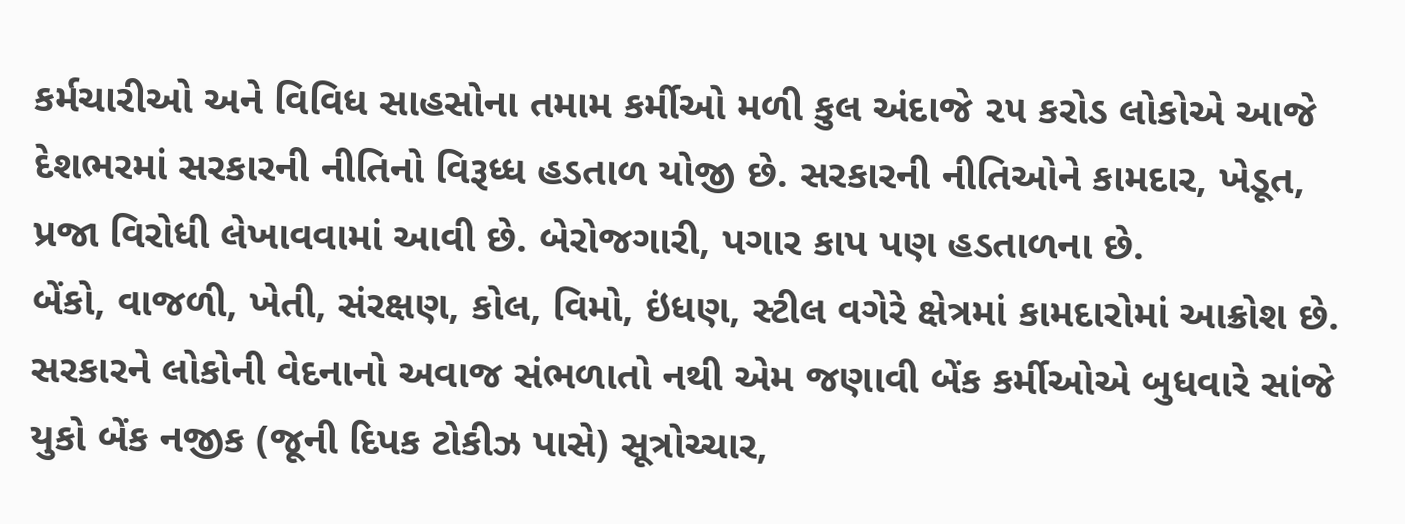કર્મચારીઓ અને વિવિધ સાહસોના તમામ કર્મીઓ મળી કુલ અંદાજે ૨૫ કરોડ લોકોએ આજે દેશભરમાં સરકારની નીતિનો વિરૂધ્ધ હડતાળ યોજી છે. સરકારની નીતિઓને કામદાર, ખેડૂત, પ્રજા વિરોધી લેખાવવામાં આવી છે. બેરોજગારી, પગાર કાપ પણ હડતાળના છે.
બેંકો, વાજળી, ખેતી, સંરક્ષણ, કોલ, વિમો, ઇંધણ, સ્ટીલ વગેરે ક્ષેત્રમાં કામદારોમાં આક્રોશ છે. સરકારને લોકોની વેદનાનો અવાજ સંભળાતો નથી એમ જણાવી બેંક કર્મીઓએ બુધવારે સાંજે યુકો બેંક નજીક (જૂની દિપક ટોકીઝ પાસે) સૂત્રોચ્ચાર,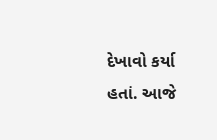દેખાવો કર્યા હતાં. આજે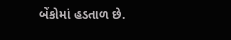બેંકોમાં હડતાળ છે.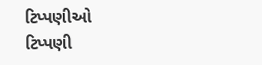ટિપ્પણીઓ
ટિપ્પણી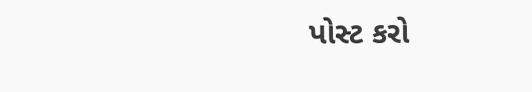પોસ્ટ કરો